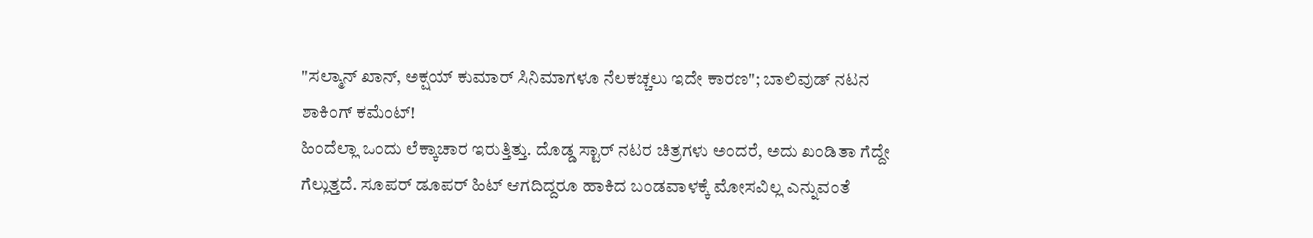"ಸಲ್ಮಾನ್ ಖಾನ್, ಅಕ್ಷಯ್ ಕುಮಾರ್ ಸಿನಿಮಾಗಳೂ ನೆಲಕಚ್ಚಲು ಇದೇ ಕಾರಣ"; ಬಾಲಿವುಡ್ ನಟನ ಶಾಕಿಂಗ್ ಕಮೆಂಟ್!
ಹಿಂದೆಲ್ಲಾ ಒಂದು ಲೆಕ್ಕಾಚಾರ ಇರುತ್ತಿತ್ತು. ದೊಡ್ಡ ಸ್ಟಾರ್ ನಟರ ಚಿತ್ರಗಳು ಅಂದರೆ, ಅದು ಖಂಡಿತಾ ಗೆದ್ದೇ ಗೆಲ್ಲುತ್ತದೆ. ಸೂಪರ್ ಡೂಪರ್ ಹಿಟ್ ಆಗದಿದ್ದರೂ ಹಾಕಿದ ಬಂಡವಾಳಕ್ಕೆ ಮೋಸವಿಲ್ಲ ಎನ್ನುವಂತೆ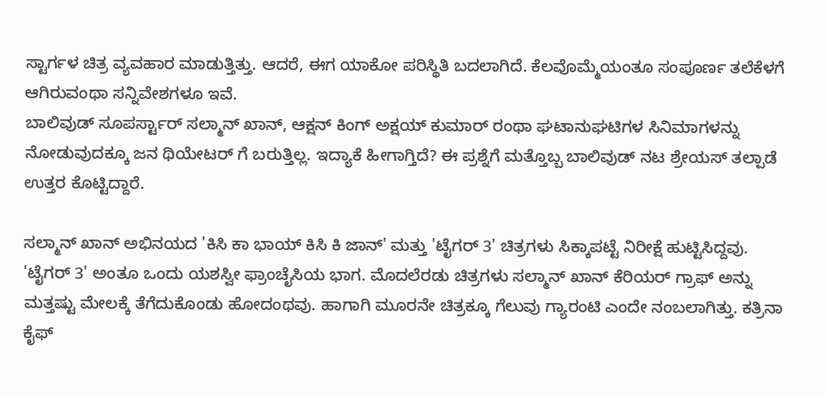ಸ್ಟಾರ್ಗಳ ಚಿತ್ರ ವ್ಯವಹಾರ ಮಾಡುತ್ತಿತ್ತು. ಆದರೆ, ಈಗ ಯಾಕೋ ಪರಿಸ್ಥಿತಿ ಬದಲಾಗಿದೆ. ಕೆಲವೊಮ್ಮೆಯಂತೂ ಸಂಪೂರ್ಣ ತಲೆಕೆಳಗೆ ಆಗಿರುವಂಥಾ ಸನ್ನಿವೇಶಗಳೂ ಇವೆ.
ಬಾಲಿವುಡ್ ಸೂಪರ್ಸ್ಟಾರ್ ಸಲ್ಮಾನ್ ಖಾನ್, ಆಕ್ಷನ್ ಕಿಂಗ್ ಅಕ್ಷಯ್ ಕುಮಾರ್ ರಂಥಾ ಘಟಾನುಘಟಿಗಳ ಸಿನಿಮಾಗಳನ್ನು ನೋಡುವುದಕ್ಕೂ ಜನ ಥಿಯೇಟರ್ ಗೆ ಬರುತ್ತಿಲ್ಲ. ಇದ್ಯಾಕೆ ಹೀಗಾಗ್ತಿದೆ? ಈ ಪ್ರಶ್ನೆಗೆ ಮತ್ತೊಬ್ಬ ಬಾಲಿವುಡ್ ನಟ ಶ್ರೇಯಸ್ ತಲ್ಪಾಡೆ ಉತ್ತರ ಕೊಟ್ಟಿದ್ದಾರೆ.

ಸಲ್ಮಾನ್ ಖಾನ್ ಅಭಿನಯದ 'ಕಿಸಿ ಕಾ ಭಾಯ್ ಕಿಸಿ ಕಿ ಜಾನ್' ಮತ್ತು 'ಟೈಗರ್ 3' ಚಿತ್ರಗಳು ಸಿಕ್ಕಾಪಟ್ಟೆ ನಿರೀಕ್ಷೆ ಹುಟ್ಟಿಸಿದ್ದವು. 'ಟೈಗರ್ 3' ಅಂತೂ ಒಂದು ಯಶಸ್ವೀ ಫ್ರಾಂಚೈಸಿಯ ಭಾಗ. ಮೊದಲೆರಡು ಚಿತ್ರಗಳು ಸಲ್ಮಾನ್ ಖಾನ್ ಕೆರಿಯರ್ ಗ್ರಾಫ್ ಅನ್ನು ಮತ್ತಷ್ಟು ಮೇಲಕ್ಕೆ ತೆಗೆದುಕೊಂಡು ಹೋದಂಥವು. ಹಾಗಾಗಿ ಮೂರನೇ ಚಿತ್ರಕ್ಕೂ ಗೆಲುವು ಗ್ಯಾರಂಟಿ ಎಂದೇ ನಂಬಲಾಗಿತ್ತು. ಕತ್ರಿನಾ ಕೈಫ್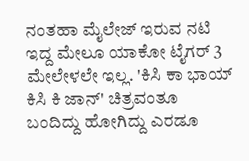ನಂತಹಾ ಮೈಲೇಜ್ ಇರುವ ನಟಿ ಇದ್ದ ಮೇಲೂ ಯಾಕೋ ಟೈಗರ್ 3 ಮೇಲೇಳಲೇ ಇಲ್ಲ. 'ಕಿಸಿ ಕಾ ಭಾಯ್ ಕಿಸಿ ಕಿ ಜಾನ್' ಚಿತ್ರವಂತೂ ಬಂದಿದ್ದು ಹೋಗಿದ್ದು ಎರಡೂ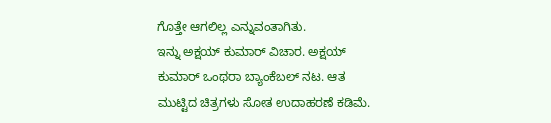ಗೊತ್ತೇ ಆಗಲಿಲ್ಲ ಎನ್ನುವಂತಾಗಿತು.
ಇನ್ನು ಅಕ್ಷಯ್ ಕುಮಾರ್ ವಿಚಾರ. ಅಕ್ಷಯ್ ಕುಮಾರ್ ಒಂಥರಾ ಬ್ಯಾಂಕೆಬಲ್ ನಟ. ಆತ ಮುಟ್ಟಿದ ಚಿತ್ರಗಳು ಸೋತ ಉದಾಹರಣೆ ಕಡಿಮೆ.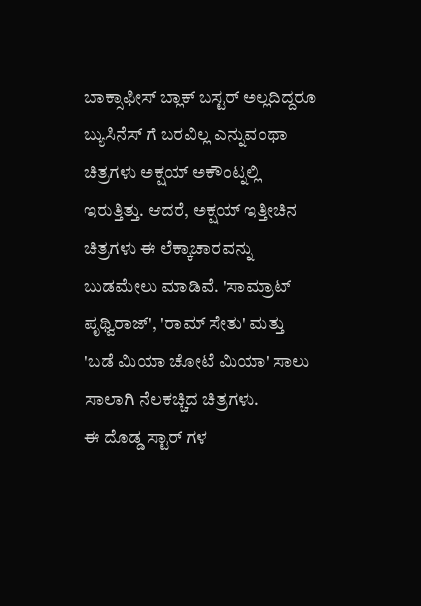ಬಾಕ್ಸಾಫೀಸ್ ಬ್ಲಾಕ್ ಬಸ್ಟರ್ ಅಲ್ಲದಿದ್ದರೂ ಬ್ಯುಸಿನೆಸ್ ಗೆ ಬರವಿಲ್ಲ ಎನ್ನುವಂಥಾ ಚಿತ್ರಗಳು ಅಕ್ಷಯ್ ಅಕೌಂಟ್ನಲ್ಲಿ ಇರುತ್ತಿತ್ತು. ಆದರೆ, ಅಕ್ಷಯ್ ಇತ್ತೀಚಿನ ಚಿತ್ರಗಳು ಈ ಲೆಕ್ಕಾಚಾರವನ್ನು ಬುಡಮೇಲು ಮಾಡಿವೆ. 'ಸಾಮ್ರಾಟ್ ಪೃಥ್ವಿರಾಜ್', 'ರಾಮ್ ಸೇತು' ಮತ್ತು 'ಬಡೆ ಮಿಯಾ ಚೋಟೆ ಮಿಯಾ' ಸಾಲು ಸಾಲಾಗಿ ನೆಲಕಚ್ಚಿದ ಚಿತ್ರಗಳು.
ಈ ದೊಡ್ಡ ಸ್ಟಾರ್ ಗಳ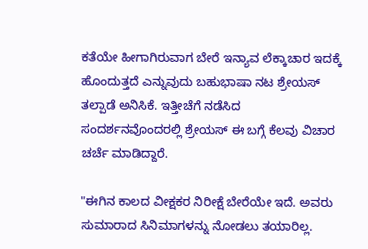ಕತೆಯೇ ಹೀಗಾಗಿರುವಾಗ ಬೇರೆ ಇನ್ಯಾವ ಲೆಕ್ಕಾಚಾರ ಇದಕ್ಕೆ ಹೊಂದುತ್ತದೆ ಎನ್ನುವುದು ಬಹುಭಾಷಾ ನಟ ಶ್ರೇಯಸ್ ತಲ್ಪಾಡೆ ಅನಿಸಿಕೆ. ಇತ್ತೀಚೆಗೆ ನಡೆಸಿದ ಸಂದರ್ಶನವೊಂದರಲ್ಲಿ ಶ್ರೇಯಸ್ ಈ ಬಗ್ಗೆ ಕೆಲವು ವಿಚಾರ ಚರ್ಚೆ ಮಾಡಿದ್ದಾರೆ.

"ಈಗಿನ ಕಾಲದ ವೀಕ್ಷಕರ ನಿರೀಕ್ಷೆ ಬೇರೆಯೇ ಇದೆ. ಅವರು ಸುಮಾರಾದ ಸಿನಿಮಾಗಳನ್ನು ನೋಡಲು ತಯಾರಿಲ್ಲ.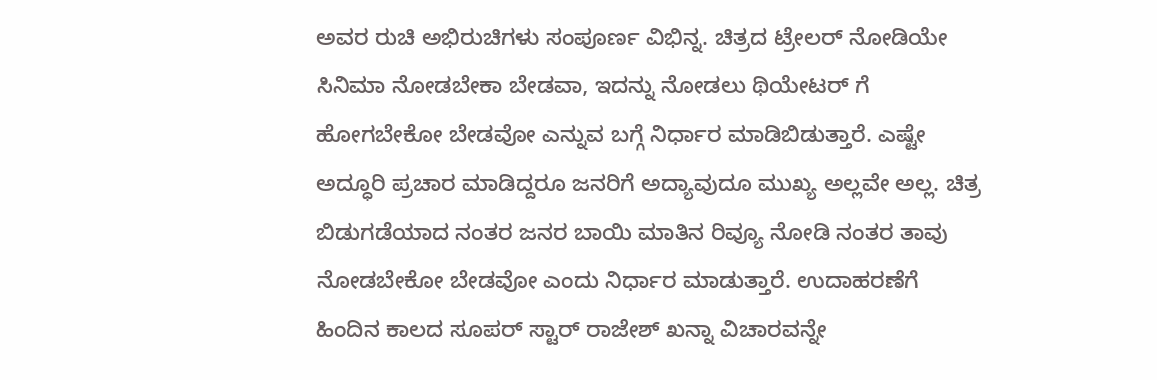ಅವರ ರುಚಿ ಅಭಿರುಚಿಗಳು ಸಂಪೂರ್ಣ ವಿಭಿನ್ನ. ಚಿತ್ರದ ಟ್ರೇಲರ್ ನೋಡಿಯೇ ಸಿನಿಮಾ ನೋಡಬೇಕಾ ಬೇಡವಾ, ಇದನ್ನು ನೋಡಲು ಥಿಯೇಟರ್ ಗೆ ಹೋಗಬೇಕೋ ಬೇಡವೋ ಎನ್ನುವ ಬಗ್ಗೆ ನಿರ್ಧಾರ ಮಾಡಿಬಿಡುತ್ತಾರೆ. ಎಷ್ಟೇ ಅದ್ಧೂರಿ ಪ್ರಚಾರ ಮಾಡಿದ್ದರೂ ಜನರಿಗೆ ಅದ್ಯಾವುದೂ ಮುಖ್ಯ ಅಲ್ಲವೇ ಅಲ್ಲ. ಚಿತ್ರ ಬಿಡುಗಡೆಯಾದ ನಂತರ ಜನರ ಬಾಯಿ ಮಾತಿನ ರಿವ್ಯೂ ನೋಡಿ ನಂತರ ತಾವು ನೋಡಬೇಕೋ ಬೇಡವೋ ಎಂದು ನಿರ್ಧಾರ ಮಾಡುತ್ತಾರೆ. ಉದಾಹರಣೆಗೆ ಹಿಂದಿನ ಕಾಲದ ಸೂಪರ್ ಸ್ಟಾರ್ ರಾಜೇಶ್ ಖನ್ನಾ ವಿಚಾರವನ್ನೇ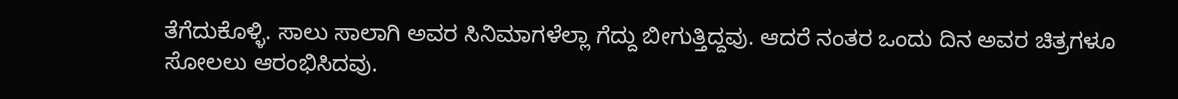ತೆಗೆದುಕೊಳ್ಳಿ. ಸಾಲು ಸಾಲಾಗಿ ಅವರ ಸಿನಿಮಾಗಳೆಲ್ಲಾ ಗೆದ್ದು ಬೀಗುತ್ತಿದ್ದವು. ಆದರೆ ನಂತರ ಒಂದು ದಿನ ಅವರ ಚಿತ್ರಗಳೂ ಸೋಲಲು ಆರಂಭಿಸಿದವು.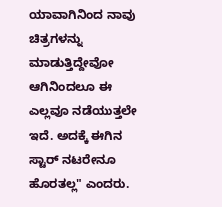ಯಾವಾಗಿನಿಂದ ನಾವು ಚಿತ್ರಗಳನ್ನು ಮಾಡುತ್ತಿದ್ದೇವೋ ಆಗಿನಿಂದಲೂ ಈ ಎಲ್ಲವೂ ನಡೆಯುತ್ತಲೇ ಇದೆ. ಅದಕ್ಕೆ ಈಗಿನ ಸ್ಟಾರ್ ನಟರೇನೂ ಹೊರತಲ್ಲ" ಎಂದರು.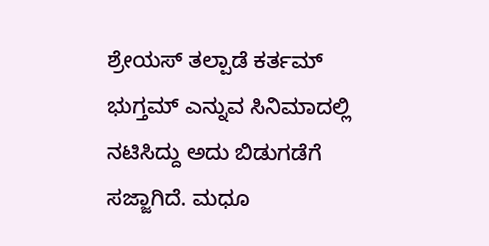ಶ್ರೇಯಸ್ ತಲ್ಪಾಡೆ ಕರ್ತಮ್ ಭುಗ್ತಮ್ ಎನ್ನುವ ಸಿನಿಮಾದಲ್ಲಿ ನಟಿಸಿದ್ದು ಅದು ಬಿಡುಗಡೆಗೆ ಸಜ್ಜಾಗಿದೆ. ಮಧೂ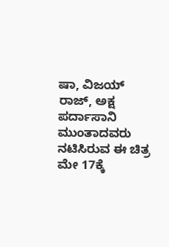ಷಾ, ವಿಜಯ್ ರಾಜ್, ಅಕ್ಷ ಪರ್ದಾಸಾನಿ ಮುಂತಾದವರು ನಟಿಸಿರುವ ಈ ಚಿತ್ರ ಮೇ 17ಕ್ಕೆ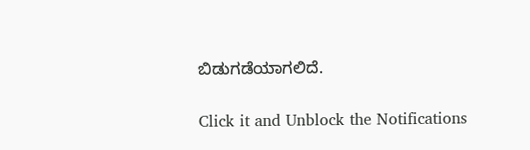ಬಿಡುಗಡೆಯಾಗಲಿದೆ.


Click it and Unblock the Notifications